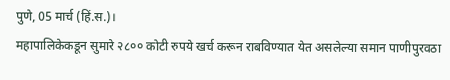पुणे, 05 मार्च (हिं.स.)।
महापालिकेकडून सुमारे २८०० कोटी रुपये खर्च करून राबविण्यात येत असलेल्या समान पाणीपुरवठा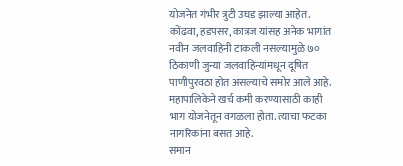योजनेत गंभीर त्रुटी उघड झाल्या आहेत. कोंढवा, हडपसर, कात्रज यांसह अनेक भागांत नवीन जलवाहिनी टाकली नसल्यामुळे ७० ठिकाणी जुन्या जलवाहिन्यांमधून दूषित पाणीपुरवठा होत असल्याचे समोर आले आहे. महापालिकेने खर्च कमी करण्यासाठी काही भाग योजनेतून वगळला होता. त्याचा फटका नागरिकांना बसत आहे.
समान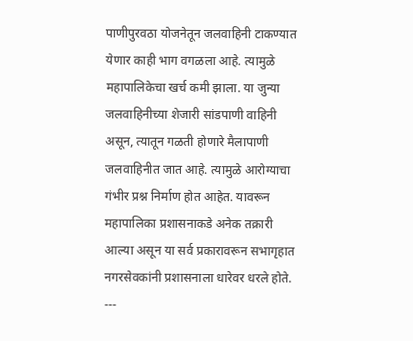पाणीपुरवठा योजनेतून जलवाहिनी टाकण्यात येणार काही भाग वगळला आहे. त्यामुळे महापालिकेचा खर्च कमी झाला. या जुन्या जलवाहिनीच्या शेजारी सांडपाणी वाहिनी असून, त्यातून गळती होणारे मैलापाणी जलवाहिनीत जात आहे. त्यामुळे आरोग्याचा गंभीर प्रश्न निर्माण होत आहेत. यावरून महापालिका प्रशासनाकडे अनेक तक्रारी आल्या असून या सर्व प्रकारावरून सभागृहात नगरसेवकांनी प्रशासनाला धारेवर धरले होते.
---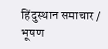हिंदुस्थान समाचार / भूषण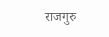राजगुरु